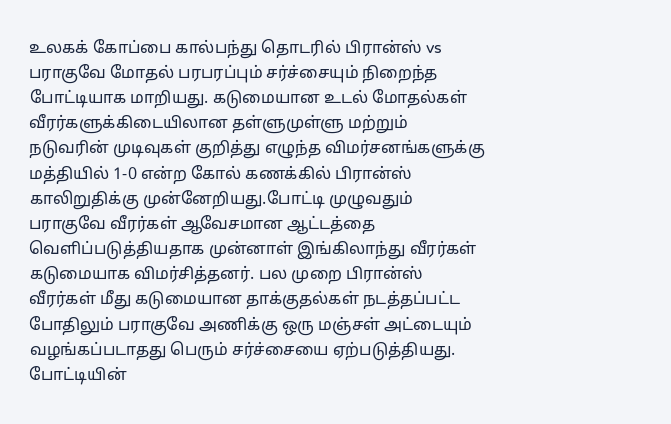உலகக் கோப்பை கால்பந்து தொடரில் பிரான்ஸ் vs பராகுவே மோதல் பரபரப்பும் சர்ச்சையும் நிறைந்த போட்டியாக மாறியது. கடுமையான உடல் மோதல்கள் வீரர்களுக்கிடையிலான தள்ளுமுள்ளு மற்றும் நடுவரின் முடிவுகள் குறித்து எழுந்த விமர்சனங்களுக்கு மத்தியில் 1-0 என்ற கோல் கணக்கில் பிரான்ஸ் காலிறுதிக்கு முன்னேறியது.போட்டி முழுவதும் பராகுவே வீரர்கள் ஆவேசமான ஆட்டத்தை வெளிப்படுத்தியதாக முன்னாள் இங்கிலாந்து வீரர்கள் கடுமையாக விமர்சித்தனர். பல முறை பிரான்ஸ் வீரர்கள் மீது கடுமையான தாக்குதல்கள் நடத்தப்பட்ட போதிலும் பராகுவே அணிக்கு ஒரு மஞ்சள் அட்டையும் வழங்கப்படாதது பெரும் சர்ச்சையை ஏற்படுத்தியது.
போட்டியின்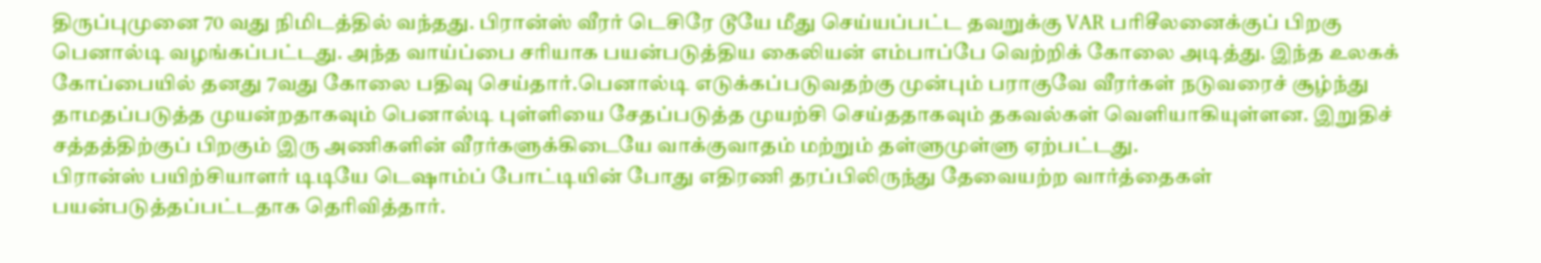திருப்புமுனை 70 வது நிமிடத்தில் வந்தது. பிரான்ஸ் வீரர் டெசிரே டூயே மீது செய்யப்பட்ட தவறுக்கு VAR பரிசீலனைக்குப் பிறகு பெனால்டி வழங்கப்பட்டது. அந்த வாய்ப்பை சரியாக பயன்படுத்திய கைலியன் எம்பாப்பே வெற்றிக் கோலை அடித்து. இந்த உலகக் கோப்பையில் தனது 7வது கோலை பதிவு செய்தார்.பெனால்டி எடுக்கப்படுவதற்கு முன்பும் பராகுவே வீரர்கள் நடுவரைச் சூழ்ந்து தாமதப்படுத்த முயன்றதாகவும் பெனால்டி புள்ளியை சேதப்படுத்த முயற்சி செய்ததாகவும் தகவல்கள் வெளியாகியுள்ளன. இறுதிச் சத்தத்திற்குப் பிறகும் இரு அணிகளின் வீரர்களுக்கிடையே வாக்குவாதம் மற்றும் தள்ளுமுள்ளு ஏற்பட்டது.
பிரான்ஸ் பயிற்சியாளர் டிடியே டெஷாம்ப் போட்டியின் போது எதிரணி தரப்பிலிருந்து தேவையற்ற வார்த்தைகள் பயன்படுத்தப்பட்டதாக தெரிவித்தார்.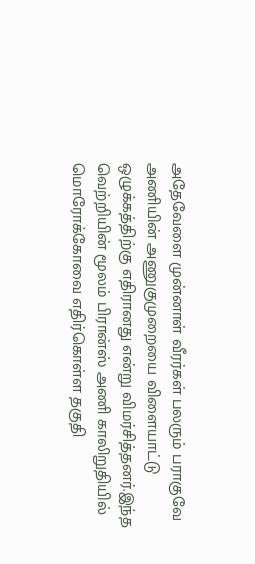அதேவேளை முன்னாள் வீரர்கள் பலரும் பராகுவே அணியின் அணுகுமுறையை விளையாட்டு ஒழுக்கத்திற்கு எதிரானது என்று விமர்சித்தனர்.இந்த வெற்றியின் மூலம் பிரான்ஸ் அணி காலிறுதியில் மொரோக்கோவை எதிர்கொள்ள தகுதி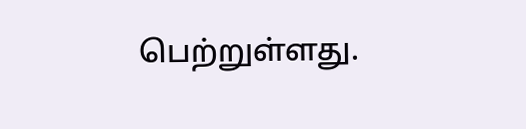பெற்றுள்ளது.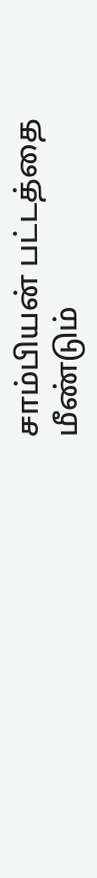சாம்பியன் பட்டத்தை மீண்டும்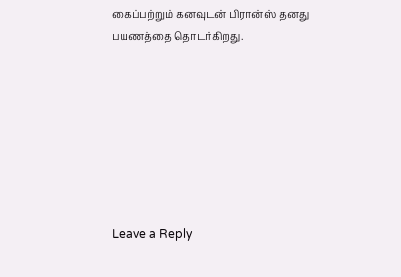கைப்பற்றும் கனவுடன் பிரான்ஸ் தனது பயணத்தை தொடர்கிறது.








Leave a Reply